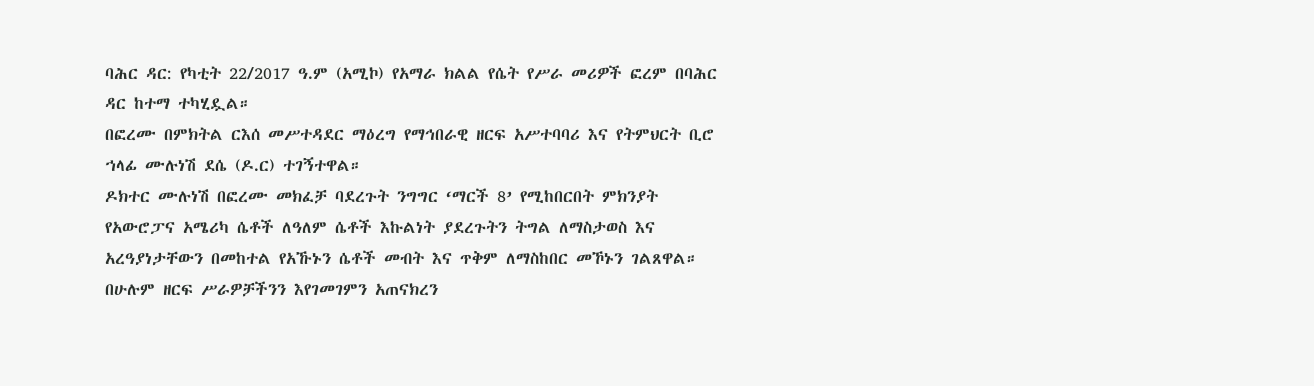ባሕር ዳር: የካቲት 22/2017 ዓ.ም (አሚኮ) የአማራ ክልል የሴት የሥራ መሪዎች ፎረም በባሕር ዳር ከተማ ተካሂዷል።
በፎረሙ በምክትል ርእሰ መሥተዳደር ማዕረግ የማኅበራዊ ዘርፍ አሥተባባሪ እና የትምህርት ቢሮ ኀላፊ ሙሉነሽ ደሴ (ዶ.ር) ተገኝተዋል።
ዶክተር ሙሉነሽ በፎረሙ መክፈቻ ባደረጉት ንግግር ‘ማርች 8’ የሚከበርበት ምክንያት የአውሮፓና አሜሪካ ሴቶች ለዓለም ሴቶች እኩልነት ያደረጉትን ትግል ለማስታወስ እና አረዓያነታቸውን በመከተል የአኹኑን ሴቶች መብት እና ጥቅም ለማስከበር መኾኑን ገልጸዋል።
በሁሉም ዘርፍ ሥራዎቻችንን እየገመገምን አጠናክረን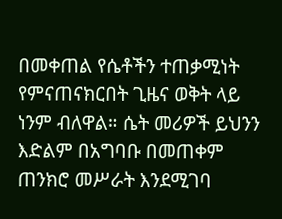በመቀጠል የሴቶችን ተጠቃሚነት የምናጠናክርበት ጊዜና ወቅት ላይ ነንም ብለዋል። ሴት መሪዎች ይህንን እድልም በአግባቡ በመጠቀም ጠንክሮ መሥራት እንደሚገባ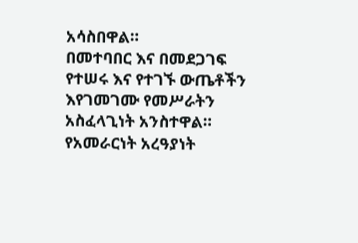አሳስበዋል።
በመተባበር እና በመደጋገፍ የተሠሩ እና የተገኙ ውጤቶችን እየገመገሙ የመሥራትን አስፈላጊነት አንስተዋል። የአመራርነት አረዓያነት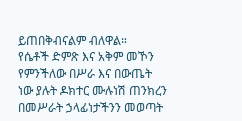ይጠበቅብናልም ብለዋል።
የሴቶች ድምጽ እና አቅም መኾን የምንችለው በሥራ እና በውጤት ነው ያሉት ዶክተር ሙሉነሽ ጠንክረን በመሥራት ኃላፊነታችንን መወጣት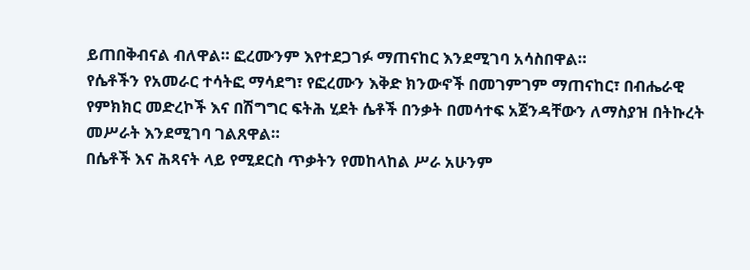ይጠበቅብናል ብለዋል። ፎረሙንም እየተደጋገፉ ማጠናከር እንደሚገባ አሳስበዋል።
የሴቶችን የአመራር ተሳትፎ ማሳደግ፣ የፎረሙን እቅድ ክንውኖች በመገምገም ማጠናከር፣ በብሔራዊ የምክክር መድረኮች እና በሽግግር ፍትሕ ሂደት ሴቶች በንቃት በመሳተፍ አጀንዳቸውን ለማስያዝ በትኩረት መሥራት እንደሚገባ ገልጸዋል።
በሴቶች እና ሕጻናት ላይ የሚደርስ ጥቃትን የመከላከል ሥራ አሁንም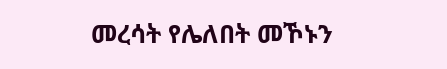መረሳት የሌለበት መኾኑን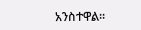አንስተዋል።